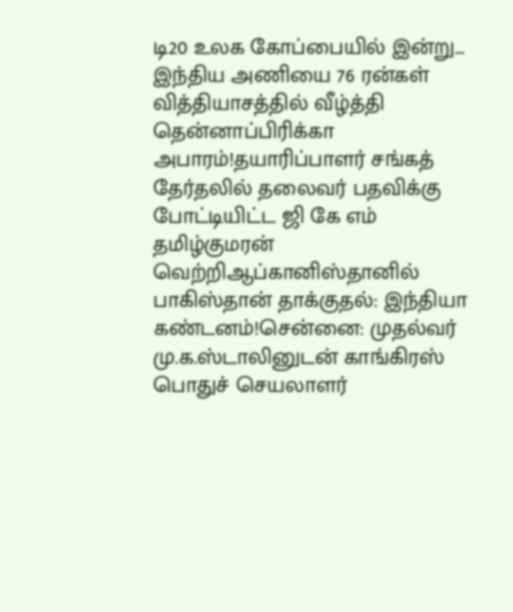டி20 உலக கோப்பையில் இன்று... இந்திய அணியை 76 ரன்கள் வித்தியாசத்தில் வீழ்த்தி தென்னாப்பிரிக்கா அபாரம்!தயாரிப்பாளர் சங்கத் தேர்தலில் தலைவர் பதவிக்கு போட்டியிட்ட ஜி கே எம் தமிழ்குமரன் வெற்றிஆப்கானிஸ்தானில் பாகிஸ்தான் தாக்குதல்: இந்தியா கண்டனம்!சென்னை: முதல்வர் மு.க.ஸ்டாலினுடன் காங்கிரஸ் பொதுச் செயலாளர்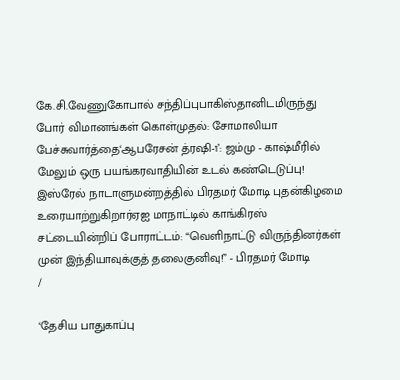கே.சி.வேணுகோபால் சந்திப்புபாகிஸ்தானிடமிருந்து போர் விமானங்கள் கொள்முதல்: சோமாலியா பேச்சுவார்த்தை‘ஆபரேசன் த்ரஷி-1’: ஜம்மு - காஷ்மீரில் மேலும் ஒரு பயங்கரவாதியின் உடல் கண்டெடுப்பு! இஸ்ரேல் நாடாளுமன்றத்தில் பிரதமர் மோடி புதன்கிழமை உரையாற்றுகிறார்ஏஐ மாநாட்டில் காங்கிரஸ் சட்டையின்றிப் போராட்டம்: “வெளிநாட்டு விருந்தினர்கள் முன் இந்தியாவுக்குத் தலைகுனிவு!” - பிரதமர் மோடி
/

‘தேசிய பாதுகாப்பு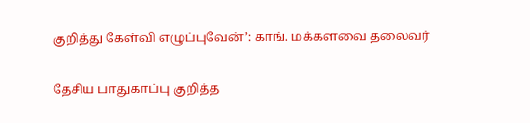குறித்து கேள்வி எழுப்புவேன்’: காங். மக்களவை தலைவர்

தேசிய பாதுகாப்பு குறித்த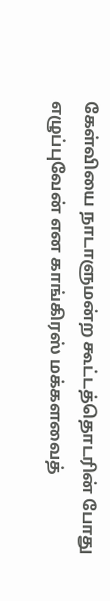கேள்வியை நாடாளுமன்ற கூட்டத்தொடரின் போது எழுப்புவேன் என காங்கிரஸ் மக்களவைத்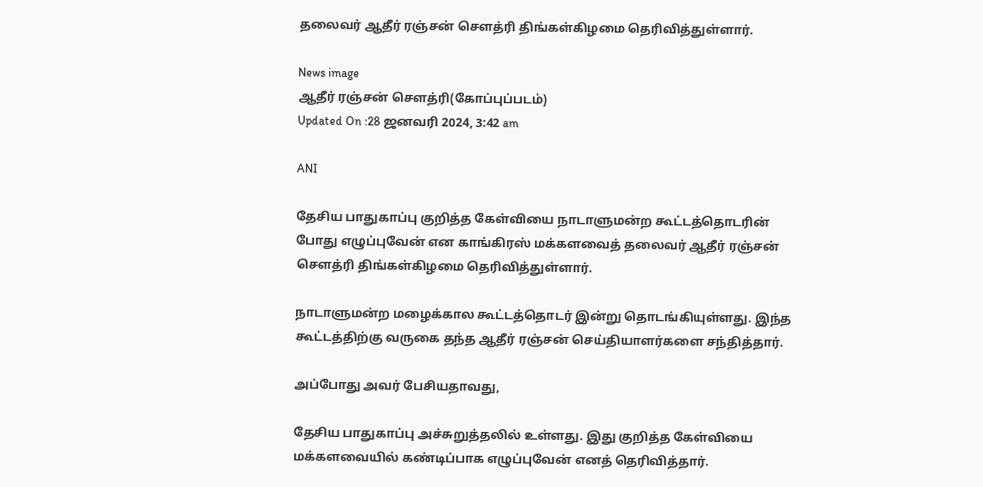தலைவர் ஆதீர் ரஞ்சன் செளத்ரி திங்கள்கிழமை தெரிவித்துள்ளார்.

News image
ஆதீர் ரஞ்சன் செளத்ரி(கோப்புப்படம்)
Updated On :28 ஜனவரி 2024, 3:42 am

ANI

தேசிய பாதுகாப்பு குறித்த கேள்வியை நாடாளுமன்ற கூட்டத்தொடரின் போது எழுப்புவேன் என காங்கிரஸ் மக்களவைத் தலைவர் ஆதீர் ரஞ்சன் செளத்ரி திங்கள்கிழமை தெரிவித்துள்ளார்.

நாடாளுமன்ற மழைக்கால கூட்டத்தொடர் இன்று தொடங்கியுள்ளது. இந்த கூட்டத்திற்கு வருகை தந்த ஆதீர் ரஞ்சன் செய்தியாளர்களை சந்தித்தார்.

அப்போது அவர் பேசியதாவது,

தேசிய பாதுகாப்பு அச்சுறுத்தலில் உள்ளது. இது குறித்த கேள்வியை மக்களவையில் கண்டிப்பாக எழுப்புவேன் எனத் தெரிவித்தார்.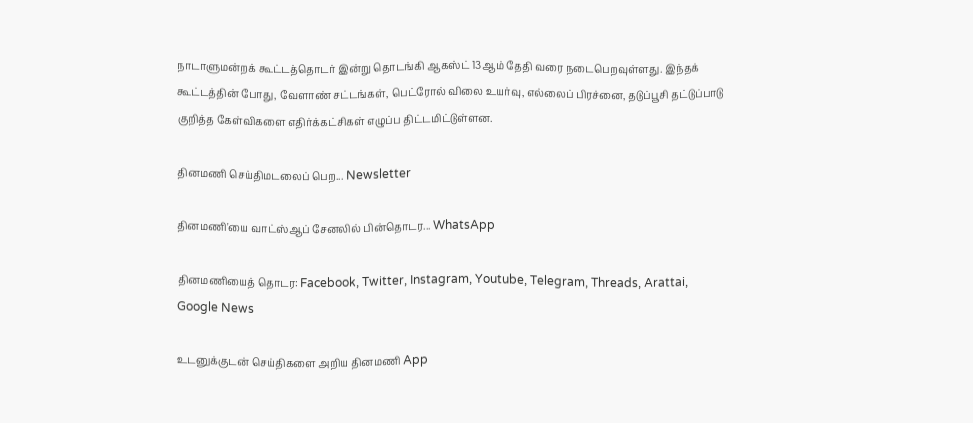நாடாளுமன்றக் கூட்டத்தொடர் இன்று தொடங்கி ஆகஸ்ட் 13ஆம் தேதி வரை நடைபெறவுள்ளது. இந்தக் கூட்டத்தின் போது, வேளாண் சட்டங்கள், பெட்ரோல் விலை உயர்வு, எல்லைப் பிரச்னை, தடுப்பூசி தட்டுப்பாடு குறித்த கேள்விகளை எதிர்க்கட்சிகள் எழுப்ப திட்டமிட்டுள்ளன.

தினமணி செய்திமடலைப் பெற... Newsletter

தினமணி'யை வாட்ஸ்ஆப் சேனலில் பின்தொடர... WhatsApp

தினமணியைத் தொடர: Facebook, Twitter, Instagram, Youtube, Telegram, Threads, Arattai, Google News

உடனுக்குடன் செய்திகளை அறிய தினமணி App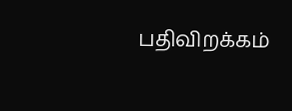பதிவிறக்கம்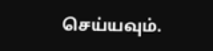செய்யவும்.